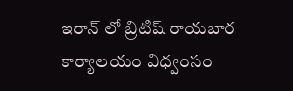ఇరాన్ లో బ్రిటిష్ రాయబార కార్యాలయం విధ్వంసం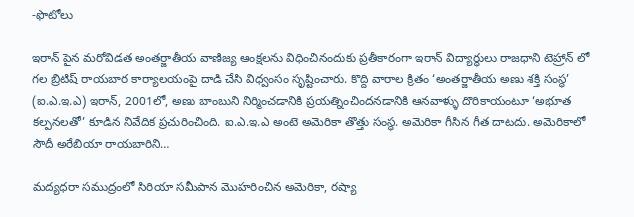-ఫొటోలు

ఇరాన్ పైన మరోవిడత అంతర్జాతీయ వాణిజ్య ఆంక్షలను విధించినందుకు ప్రతీకారంగా ఇరాన్ విద్యార్ధులు రాజధాని టెహ్రాన్ లో గల బ్రిటిష్ రాయబార కార్యాలయంపై దాడి చేసి విధ్వంసం సృష్టించారు. కొద్ది వారాల క్రితం ‘అంతర్జాతీయ అణు శక్తి సంస్ధ’ (ఐ.ఎ.ఇ.ఎ) ఇరాన్, 2001లో, అణు బాంబుని నిర్మించడానికి ప్రయత్నించిందనడానికి ఆనవాళ్ళు దొరికాయంటూ ‘అభూత కల్పనలతో’ కూడిన నివేదిక ప్రచురించింది. ఐ.ఎ.ఇ.ఎ అంటె అమెరికా తొత్తు సంస్ధ. అమెరికా గీసిన గీత దాటదు. అమెరికాలో సౌదీ అరేబియా రాయబారిని…

మద్యధరా సముద్రంలో సిరియా సమీపాన మొహరించిన అమెరికా, రష్యా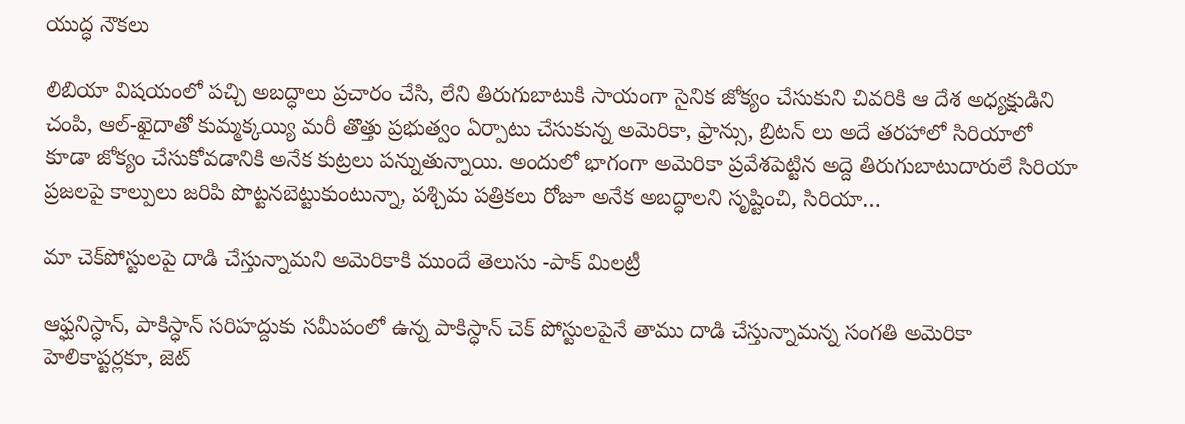యుద్ధ నౌకలు

లిబియా విషయంలో పచ్చి అబద్ధాలు ప్రచారం చేసి, లేని తిరుగుబాటుకి సాయంగా సైనిక జోక్యం చేసుకుని చివరికి ఆ దేశ అధ్యక్షుడిని చంపి, ఆల్-ఖైదాతో కుమ్మక్కయ్యి మరీ తొత్తు ప్రభుత్వం ఏర్పాటు చేసుకున్న అమెరికా, ఫ్రాన్సు, బ్రిటన్ లు అదే తరహాలో సిరియాలో కూడా జోక్యం చేసుకోవడానికి అనేక కుట్రలు పన్నుతున్నాయి. అందులో భాగంగా అమెరికా ప్రవేశపెట్టిన అద్దె తిరుగుబాటుదారులే సిరియా ప్రజలపై కాల్పులు జరిపి పొట్టనబెట్టుకుంటున్నా, పశ్చిమ పత్రికలు రోజూ అనేక అబద్ధాలని సృష్టించి, సిరియా…

మా చెక్‌పోస్టులపై దాడి చేస్తున్నామని అమెరికాకి ముందే తెలుసు -పాక్ మిలట్రీ

ఆఫ్ఘనిస్ధాన్, పాకిస్ధాన్ సరిహద్దుకు సమీపంలో ఉన్న పాకిస్ధాన్ చెక్ పోస్టులపైనే తాము దాడి చేస్తున్నామన్న సంగతి అమెరికా హెలికాప్టర్లకూ, జెట్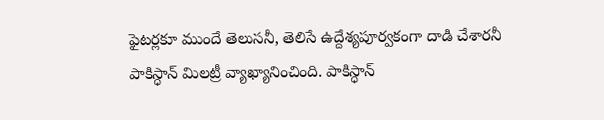ఫైటర్లకూ ముందే తెలుసనీ, తెలిసే ఉద్దేశ్యపూర్వకంగా దాడి చేశారనీ పాకిస్ధాన్ మిలట్రీ వ్యాఖ్యానించింది. పాకిస్ధాన్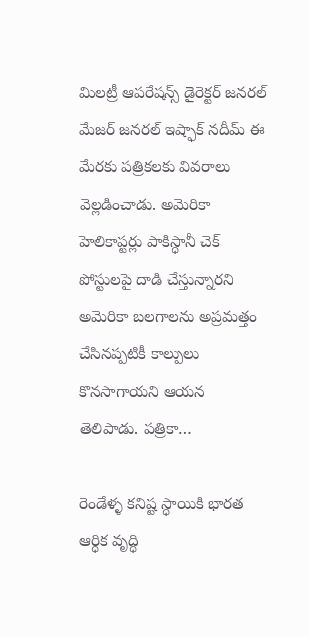మిలట్రీ ఆపరేషన్స్ డైరెక్టర్ జనరల్ మేజర్ జనరల్ ఇష్ఫాక్ నదీమ్ ఈ మేరకు పత్రికలకు వివరాలు వెల్లడించాడు. అమెరికా హెలికాప్టర్లు పాకిస్ధానీ చెక్ పోస్టులపై దాడి చేస్తున్నారని అమెరికా బలగాలను అప్రమత్తం చేసినప్పటికీ కాల్పులు కొనసాగాయని ఆయన తెలిపాడు. పత్రికా…

రెండేళ్ళ కనిష్ట స్ధాయికి భారత ఆర్ధిక వృద్ధి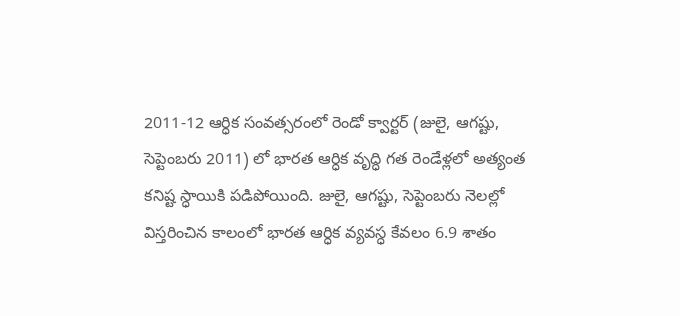2011-12 ఆర్ధిక సంవత్సరంలో రెండో క్వార్టర్ (జులై, ఆగష్టు, సెప్టెంబరు 2011) లో భారత ఆర్ధిక వృద్ధి గత రెండేళ్లలో అత్యంత కనిష్ట స్ధాయికి పడిపోయింది. జులై, ఆగష్టు, సెప్టెంబరు నెలల్లో విస్తరించిన కాలంలో భారత ఆర్ధిక వ్యవస్ధ కేవలం 6.9 శాతం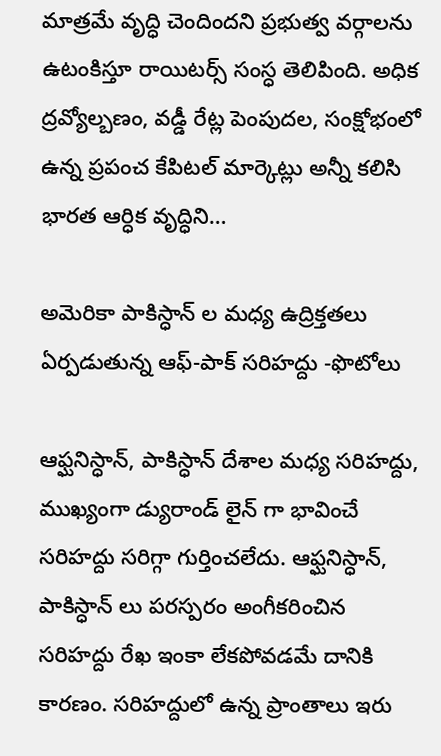మాత్రమే వృద్ధి చెందిందని ప్రభుత్వ వర్గాలను ఉటంకిస్తూ రాయిటర్స్ సంస్ధ తెలిపింది. అధిక ద్రవ్యోల్బణం, వడ్డీ రేట్ల పెంపుదల, సంక్షోభంలో ఉన్న ప్రపంచ కేపిటల్ మార్కెట్లు అన్నీ కలిసి భారత ఆర్ధిక వృద్ధిని…

అమెరికా పాకిస్ధాన్ ల మధ్య ఉద్రిక్తతలు ఏర్పడుతున్న ఆఫ్-పాక్ సరిహద్దు -ఫొటోలు

ఆఫ్ఘనిస్ధాన్, పాకిస్ధాన్ దేశాల మధ్య సరిహద్దు, ముఖ్యంగా డ్యురాండ్ లైన్ గా భావించే సరిహద్దు సరిగ్గా గుర్తించలేదు. ఆఫ్ఘనిస్ధాన్, పాకిస్ధాన్ లు పరస్పరం అంగీకరించిన సరిహద్దు రేఖ ఇంకా లేకపోవడమే దానికి కారణం. సరిహద్దులో ఉన్న ప్రాంతాలు ఇరు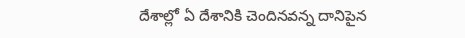దేశాల్లో ఏ దేశానికి చెందినవన్న దానిపైన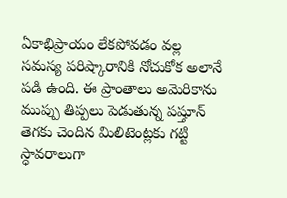ఏకాభిప్రాయం లేకపోవడం వల్ల సమస్య పరిష్కారానికి నోచుకోక అలానే పడి ఉంది. ఈ ప్రాంతాలు అమెరికాను ముప్పు తిప్పలు పెడుతున్న పష్తూన్ తెగకు చెందిన మిలిటెంట్లకు గట్టి స్ధావరాలుగా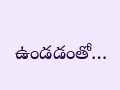ఉండడంతో…